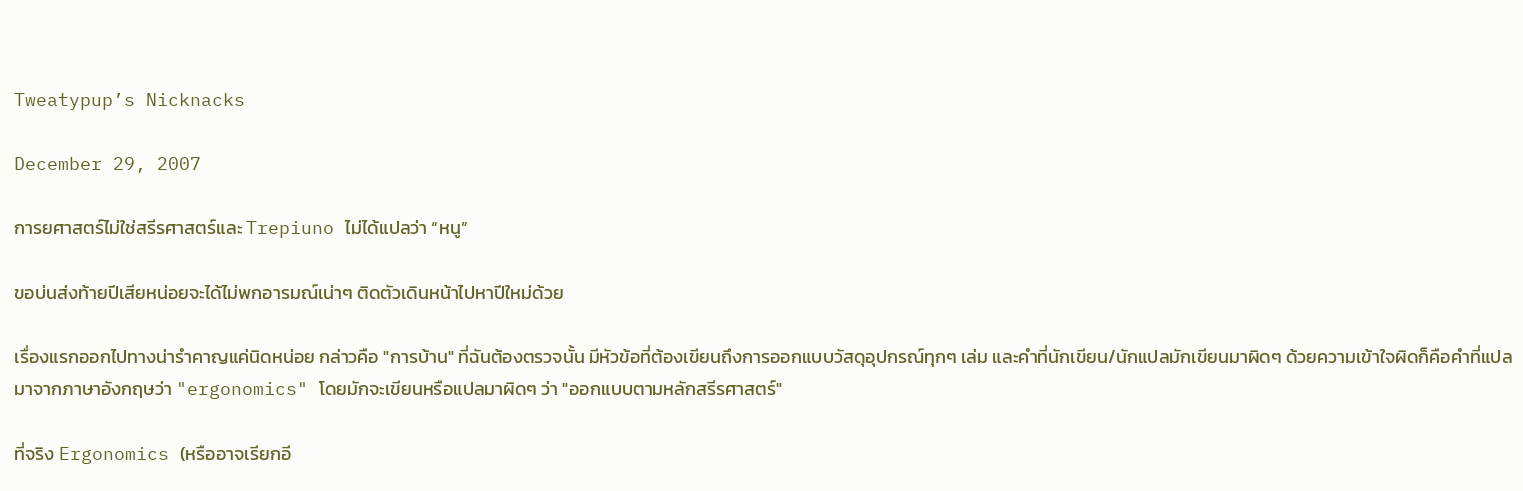Tweatypup’s Nicknacks

December 29, 2007

การยศาสตร์ไม่ใช่สรีรศาสตร์และ Trepiuno ไม่ได้แปลว่า “หนู”

ขอบ่นส่งท้ายปีเสียหน่อยจะได้ไม่พกอารมณ์เน่าๆ ติดตัวเดินหน้าไปหาปีใหม่ด้วย

เรื่องแรกออกไปทางน่ารำคาญแค่นิดหน่อย กล่าวคือ "การบ้าน" ที่ฉันต้องตรวจนั้น มีหัวข้อที่ต้องเขียนถึงการออกแบบวัสดุอุปกรณ์ทุกๆ เล่ม และคำที่นักเขียน/นักแปลมักเขียนมาผิดๆ ด้วยความเข้าใจผิดก็คือคำที่แปลมาจากภาษาอังกฤษว่า "ergonomics" โดยมักจะเขียนหรือแปลมาผิดๆ ว่า "ออกแบบตามหลักสรีรศาสตร์"

ที่จริง Ergonomics (หรืออาจเรียกอี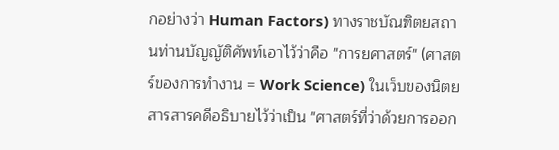กอย่างว่า Human Factors) ทางราชบัณฑิตยสถานท่านบัญญัติศัพท์เอาไว้ว่าคือ "การยศาสตร์" (ศาสตร์ของการทำงาน = Work Science) ในเว็บของนิตยสารสารคดีอธิบายไว้ว่าเป็น "ศาสตร์ที่ว่าด้วยการออก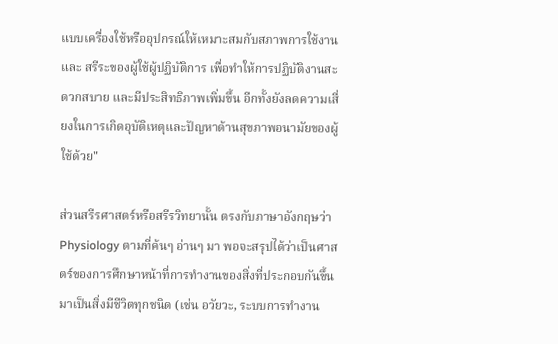แบบเครื่องใช้หรืออุปกรณ์ให้เหมาะสมกับสภาพการใช้งาน และ สรีระของผู้ใช้ผู้ปฏิบัติการ เพื่อทำให้การปฏิบัติงานสะดวกสบาย และมีประสิทธิภาพเพิ่มขึ้น อีกทั้งยังลดความเสี่ยงในการเกิดอุบัติเหตุและปัญหาด้านสุขภาพอนามัยของผู้ใช้ด้วย"

ส่วนสรีรศาสตร์หรือสรีรวิทยานั้น ตรงกับภาษาอังกฤษว่า Physiology ตามที่ค้นๆ อ่านๆ มา พอจะสรุปได้ว่าเป็นศาสตร์ของการศึกษาหน้าที่การทำงานของสิ่งที่ประกอบกันขึ้นมาเป็นสิ่งมีชีวิตทุกชนิด (เช่น อวัยวะ, ระบบการทำงาน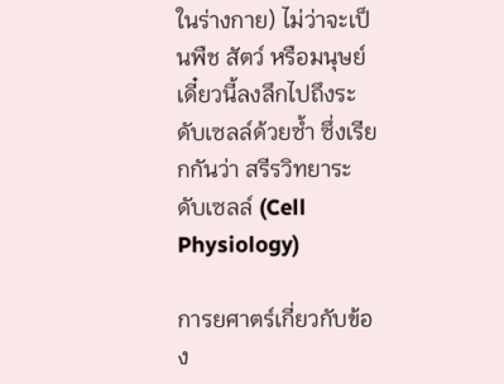ในร่างกาย) ไม่ว่าจะเป็นพืช สัตว์ หรือมนุษย์ เดี๋ยวนี้ลงลึกไปถึงระดับเซลล์ด้วยซ้ำ ซึ่งเรียกกันว่า สรีรวิทยาระดับเซลล์ (Cell Physiology)

การยศาตร์เกี่ยวกับข้อง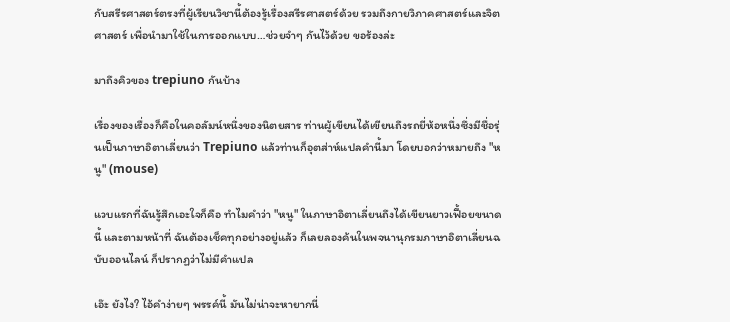กับสรีรศาสตร์ตรงที่ผู้เรียนวิชานี้ต้องรู้เรื่องสรีรศาสตร์ด้วย รวมถึงกายวิภาคศาสตร์และจิตศาสตร์ เพื่อนำมาใช้ในการออกแบบ…ช่วยจำๆ กันไว้ด้วย ขอร้องล่ะ

มาถึงคิวของ trepiuno กันบ้าง

เรื่องของเรื่องก็คือในคอลัมน์หนึ่งของนิตยสาร ท่านผู้เขียนได้เขียนถึงรถยี่ห้อหนึ่งซึ่งมีชื่อรุ่นเป็นภาษาอิตาเลี่ยนว่า Trepiuno แล้วท่านก็อุตส่าห์แปลคำนี้มา โดยบอกว่าหมายถึง "หนู" (mouse)

แวบแรกที่ฉันรู้สึกเอะใจก็คือ ทำไมคำว่า "หนู" ในภาษาอิตาเลี่ยนถึงได้เขียนยาวเฟื้อยขนาดนี้ และตามหน้าที่ ฉันต้องเช็คทุกอย่างอยู่แล้ว ก็เลยลองค้นในพจนานุกรมภาษาอิตาเลี่ยนฉบับออนไลน์ ก็ปรากฏว่าไม่มีคำแปล

เอ๊ะ ยังไง? ไอ้คำง่ายๆ พรรค์นี้ มันไม่น่าจะหายากนี่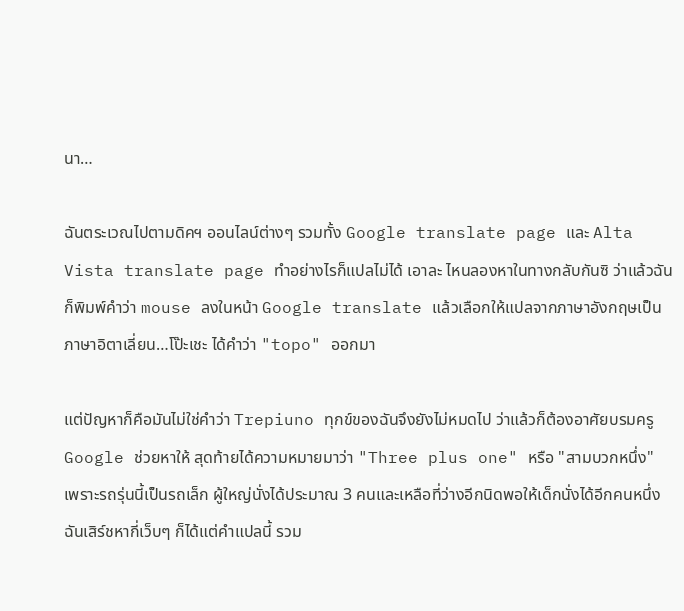นา…

ฉันตระเวณไปตามดิคฯ ออนไลน์ต่างๆ รวมทั้ง Google translate page และ Alta Vista translate page ทำอย่างไรก็แปลไม่ได้ เอาละ ไหนลองหาในทางกลับกันซิ ว่าแล้วฉันก็พิมพ์คำว่า mouse ลงในหน้า Google translate แล้วเลือกให้แปลจากภาษาอังกฤษเป็นภาษาอิตาเลี่ยน…โป๊ะเชะ ได้คำว่า "topo" ออกมา

แต่ปัญหาก็คือมันไม่ใช่คำว่า Trepiuno ทุกข์ของฉันจึงยังไม่หมดไป ว่าแล้วก็ต้องอาศัยบรมครู Google ช่วยหาให้ สุดท้ายได้ความหมายมาว่า "Three plus one" หรือ "สามบวกหนึ่ง" เพราะรถรุ่นนี้เป็นรถเล็ก ผู้ใหญ่นั่งได้ประมาณ 3 คนและเหลือที่ว่างอีกนิดพอให้เด็กนั่งได้อีกคนหนึ่ง ฉันเสิร์ชหากี่เว็บๆ ก็ได้แต่คำแปลนี้ รวม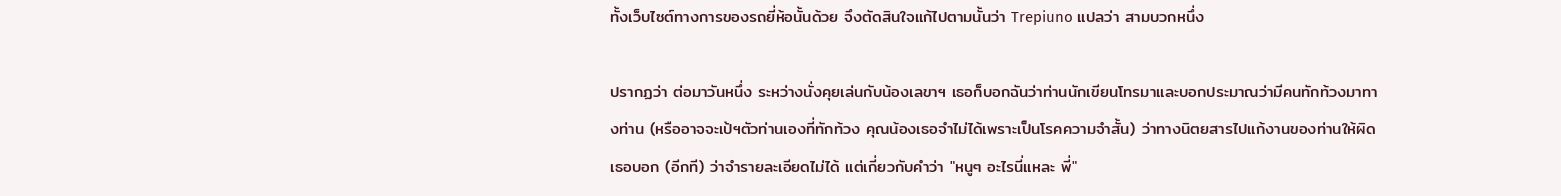ทั้งเว็บไซต์ทางการของรถยี่ห้อนั้นด้วย จึงตัดสินใจแก้ไปตามนั้นว่า Trepiuno แปลว่า สามบวกหนึ่ง

ปรากฏว่า ต่อมาวันหนึ่ง ระหว่างนั่งคุยเล่นกับน้องเลขาฯ เธอก็บอกฉันว่าท่านนักเขียนโทรมาและบอกประมาณว่ามีคนทักท้วงมาทางท่าน (หรืออาจจะเป้ฯตัวท่านเองที่ทักท้วง คุณน้องเธอจำไม่ได้เพราะเป็นโรคความจำสั้น) ว่าทางนิตยสารไปแก้งานของท่านให้ผิด เธอบอก (อีกที) ว่าจำรายละเอียดไม่ได้ แต่เกี่ยวกับคำว่า "หนูๆ อะไรนี่แหละ พี่"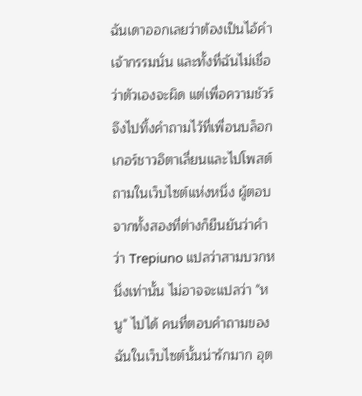ฉันเดาออกเลยว่าต้องเป็นไอ้คำเจ้ากรรมนั่น และทั้งที่ฉันไม่เชื่อว่าตัวเองจะผิด แต่เพื่อความชัวร์ จึงไปทิ้งคำถามไว้ที่เพื่อนบล็อกเกอร์ชาวอิตาเลี่ยนและไปโพสต์ถามในเว็บไซต์แห่งหนึ่ง ผู้ตอบจากทั้งสองที่ต่างก็ยืนยันว่าคำว่า Trepiuno แปลว่าสามบวกหนึ่งเท่านั้น ไม่อาจจะแปลว่า "หนู" ไปได้ คนที่ตอบคำถามของฉันในเว็บไซต์นั้นน่ารักมาก อุต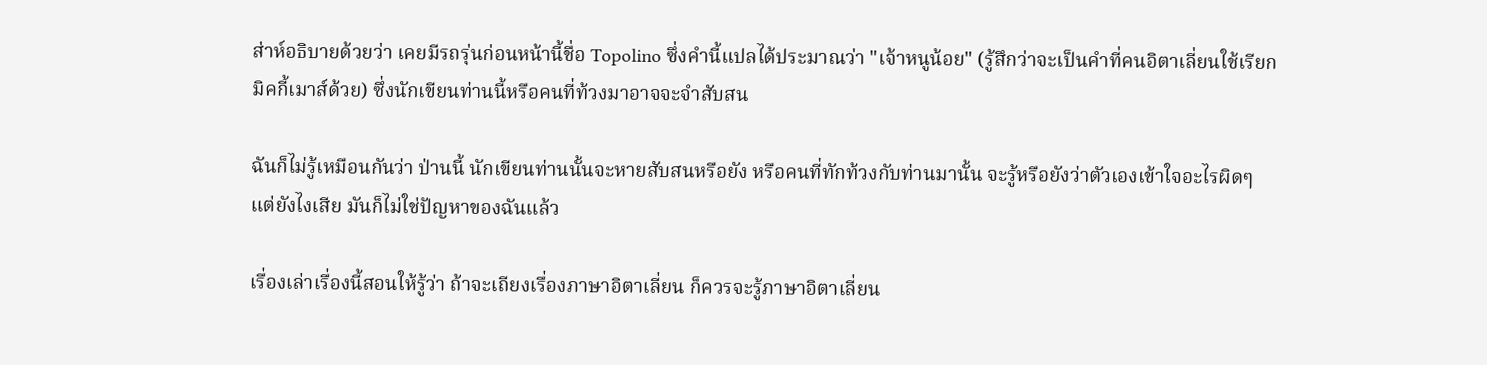ส่าห์อธิบายด้วยว่า เคยมีรถรุ่นก่อนหน้านี้ชื่อ Topolino ซึ่งคำนี้แปลได้ประมาณว่า "เจ้าหนูน้อย" (รู้สึกว่าจะเป็นคำที่คนอิตาเลี่ยนใช้เรียกมิคกี้เมาส์ด้วย) ซึ่งนักเขียนท่านนี้หรือคนที่ท้วงมาอาจจะจำสับสน

ฉันก็ไม่รู้เหมือนกันว่า ป่านนี้ นักเขียนท่านนั้นจะหายสับสนหรือยัง หรือคนที่ทักท้วงกับท่านมานั้น จะรู้หรือยังว่าตัวเองเข้าใจอะไรผิดๆ แต่ยังไงเสีย มันก็ไม่ใช่ปัญหาของฉันแล้ว

เรื่องเล่าเรื่องนี้สอนให้รู้ว่า ถ้าจะเถียงเรื่องภาษาอิตาเลี่ยน ก็ควรจะรู้ภาษาอิตาเลี่ยน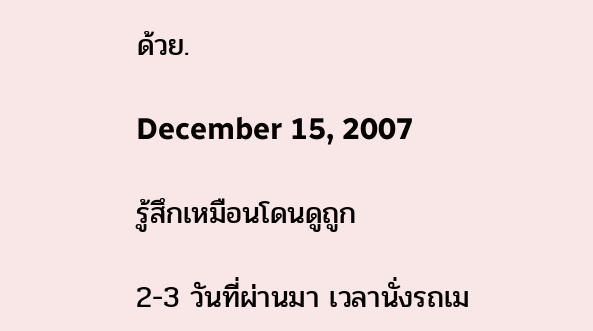ด้วย.

December 15, 2007

รู้สึกเหมือนโดนดูถูก

2-3 วันที่ผ่านมา เวลานั่งรถเม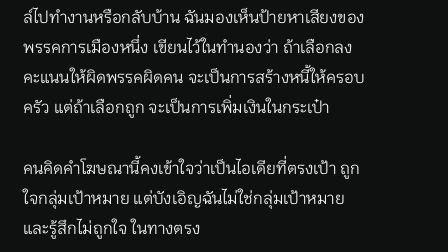ล์ไปทำงานหรือกลับบ้าน ฉันมองเห็นป้ายหาเสียงของพรรคการเมืองหนึ่ง เขียนไว้ในทำนองว่า ถ้าเลือกลงคะแนนให้ผิดพรรคผิดคน จะเป็นการสร้างหนี้ให้ครอบครัว แต่ถ้าเลือกถูก จะเป็นการเพิ่มเงินในกระเป๋า

คนคิดคำโฆษณานี้คงเข้าใจว่าเป็นไอเดียที่ตรงเป้า ถูกใจกลุ่มเป้าหมาย แต่บังเอิญฉันไม่ใช่กลุ่มเป้าหมาย และรู้สึกไม่ถูกใจ ในทางตรง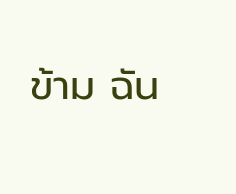ข้าม ฉัน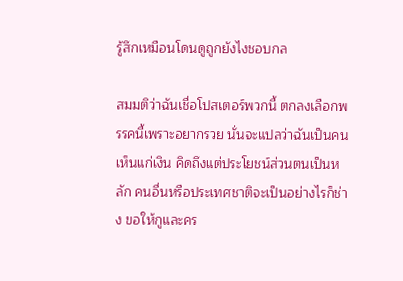รู้สึกเหมือนโดนดูถูกยังไงชอบกล

สมมติว่าฉันเชื่อโปสเตอร์พวกนี้ ตกลงเลือกพรรคนี้เพราะอยากรวย นั่นจะแปลว่าฉันเป็นคนเห็นแก่เงิน คิดถึงแต่ประโยชน์ส่วนตนเป็นหลัก คนอื่นหรือประเทศชาติจะเป็นอย่างไรก็ช่าง ขอให้กูและคร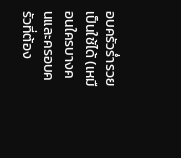อบครัวร่ำรวยเป็นใช้ได้ (เหมือนใครบางคนและครอบครัวที่ต้อง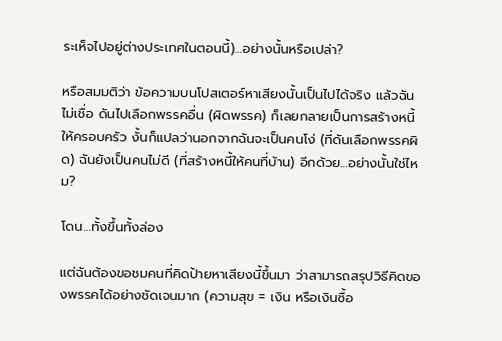ระเห็จไปอยู่ต่างประเทศในตอนนี้)…อย่างนั้นหรือเปล่า?

หรือสมมติว่า ข้อความบนโปสเตอร์หาเสียงนั้นเป็นไปได้จริง แล้วฉันไม่เชื่อ ดันไปเลือกพรรคอื่น (ผิดพรรค) ก็เลยกลายเป็นการสร้างหนี้ให้ครอบครัว งั้นก็แปลว่านอกจากฉันจะเป็นคนโง่ (ที่ดันเลือกพรรคผิด) ฉันยังเป็นคนไม่ดี (ที่สร้างหนี้ให้คนที่บ้าน) อีกด้วย…อย่างนั้นใช่ไหม?

โดน…ทั้งขึ้นทั้งล่อง

แต่ฉันต้องขอชมคนที่คิดป้ายหาเสียงนี้ขึ้นมา ว่าสามารถสรุปวิธีคิดของพรรคได้อย่างชัดเจนมาก (ความสุข = เงิน หรือเงินซื้อ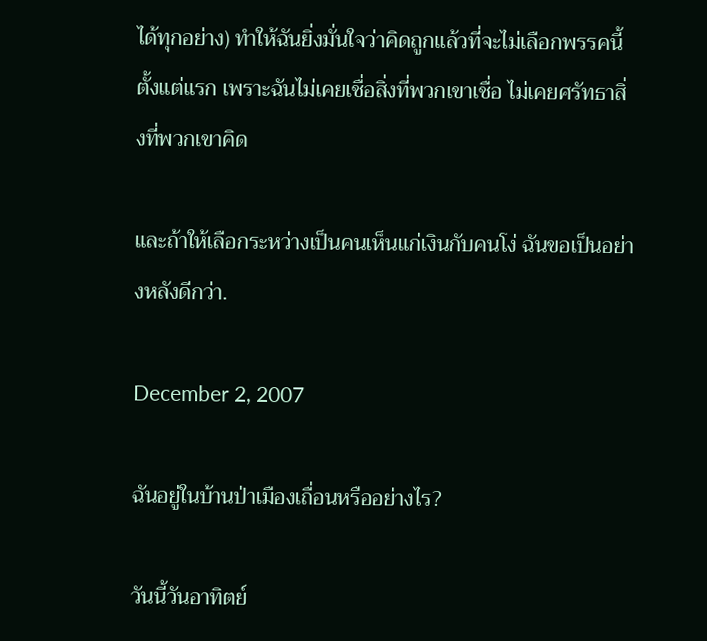ได้ทุกอย่าง) ทำให้ฉันยิ่งมั่นใจว่าคิดถูกแล้วที่จะไม่เลือกพรรคนี้ตั้งแต่แรก เพราะฉันไม่เคยเชื่อสิ่งที่พวกเขาเชื่อ ไม่เคยศรัทธาสิ่งที่พวกเขาคิด

และถ้าให้เลือกระหว่างเป็นคนเห็นแก่เงินกับคนโง่ ฉันขอเป็นอย่างหลังดีกว่า.

December 2, 2007

ฉันอยู่ในบ้านป่าเมืองเถื่อนหรืออย่างไร?

วันนี้วันอาทิตย์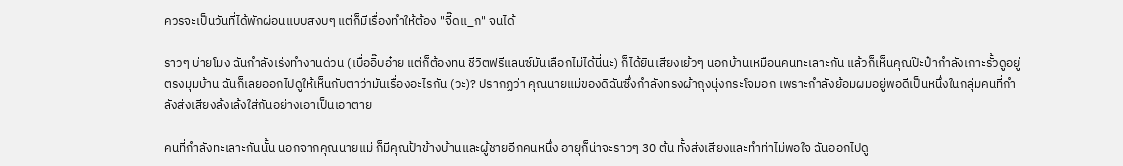ควรจะเป็นวันที่ได้พักผ่อนแบบสงบๆ แต่ก็มีเรื่องทำให้ต้อง "จี๊ดแ_ก" จนได้

ราวๆ บ่ายโมง ฉันกำลังเร่งทำงานด่วน (เบื่ออิ๊บอ๋าย แต่ก็ต้องทน ชีวิตฟรีแลนซ์มันเลือกไม่ได้นี่นะ) ก็ได้ยินเสียงเย้วๆ นอกบ้านเหมือนคนทะเลาะกัน แล้วก็เห็นคุณป๊ะป๋ากำลังเกาะรั้วดูอยู่ตรงมุมบ้าน ฉันก็เลยออกไปดูให้เห็นกับตาว่ามันเรื่องอะไรกัน (วะ)? ปรากฏว่า คุณนายแม่ของดิฉันซึ่งกำลังทรงผ้าถุงนุ่งกระโจมอก เพราะกำลังย้อมผมอยู่พอดีเป็นหนึ่งในกลุ่มคนที่กำลังส่งเสียงล้งเล้งใส่กันอย่างเอาเป็นเอาตาย

คนที่กำลังทะเลาะกันนั้น นอกจากคุณนายแม่ ก็มีคุณป้าข้างบ้านและผู้ชายอีกคนหนึ่ง อายุก็น่าจะราวๆ 30 ต้น ทั้งส่งเสียงและทำท่าไม่พอใจ ฉันออกไปดู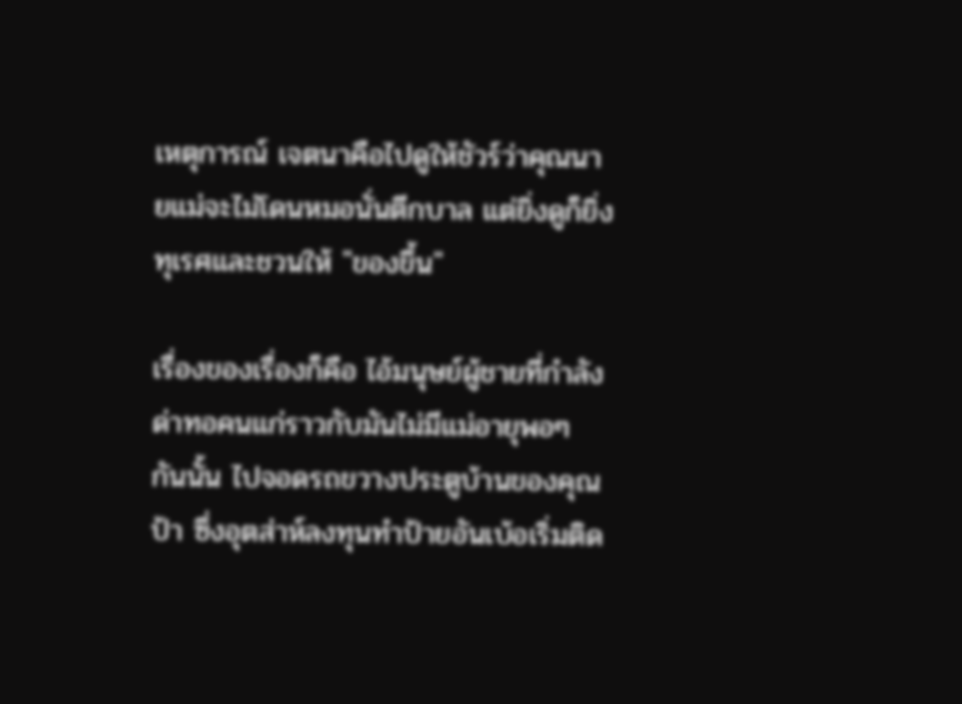เหตุการณ์ เจตนาคือไปดูให้ชัวร์ว่าคุณนายแม่จะไม่โดนหมอนั่นตีกบาล แต่ยิ่งดูก็ยิ่งทุเรศและชวนให้ "ของขึ้น"

เรื่องของเรื่องก็คือ ไอ้มนุษย์ผู้ชายที่กำลังด่าทอคนแก่ราวกับมันไม่มีแม่อายุพอๆ กันนั้น ไปจอดรถขวางประตูบ้านของคุณป้า ซึ่งอุตส่าห์ลงทุนทำป้ายอันเบ้อเริ่มติด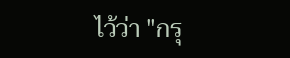ไว้ว่า "กรุ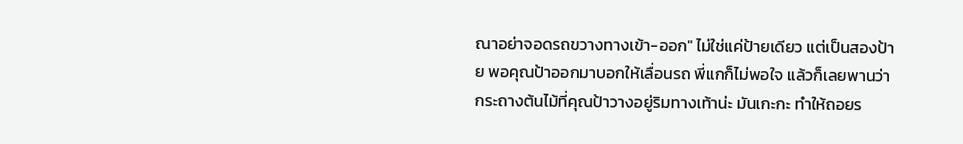ณาอย่าจอดรถขวางทางเข้า-ออก" ไม่ใช่แค่ป้ายเดียว แต่เป็นสองป้าย พอคุณป้าออกมาบอกให้เลื่อนรถ พี่แกก็ไม่พอใจ แล้วก็เลยพานว่ากระถางต้นไม้ที่คุณป้าวางอยู่ริมทางเท้าน่ะ มันเกะกะ ทำให้ถอยร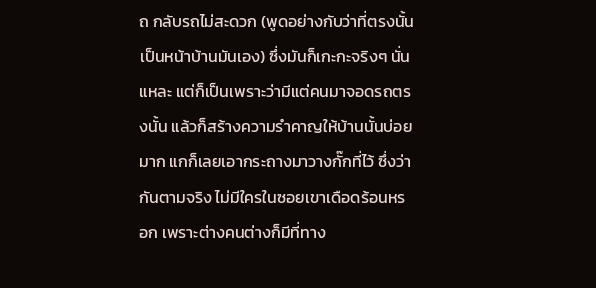ถ กลับรถไม่สะดวก (พูดอย่างกับว่าที่ตรงนั้นเป็นหน้าบ้านมันเอง) ซึ่งมันก็เกะกะจริงๆ นั่นแหละ แต่ก็เป็นเพราะว่ามีแต่คนมาจอดรถตรงนั้น แล้วก็สร้างความรำคาญให้บ้านนั้นบ่อยมาก แกก็เลยเอากระถางมาวางกั๊กที่ไว้ ซึ่งว่ากันตามจริง ไม่มีใครในซอยเขาเดือดร้อนหรอก เพราะต่างคนต่างก็มีที่ทาง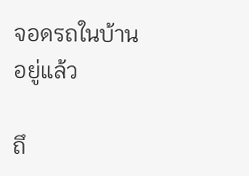จอดรถในบ้านอยู่แล้ว

ถึ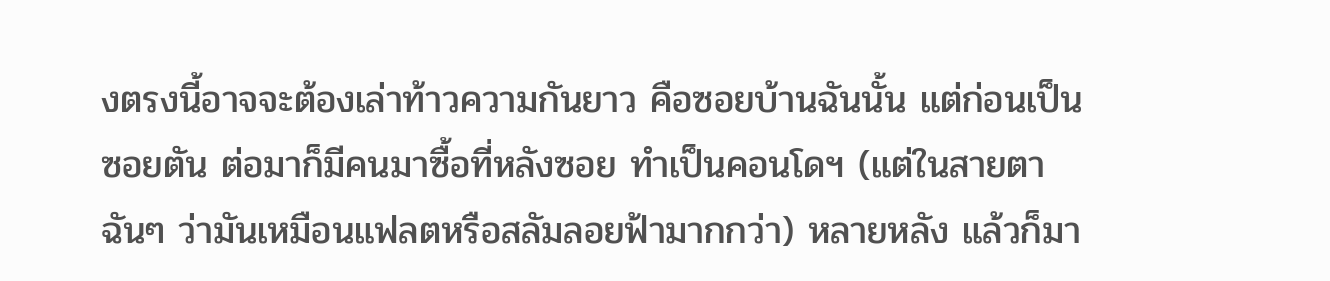งตรงนี้อาจจะต้องเล่าท้าวความกันยาว คือซอยบ้านฉันนั้น แต่ก่อนเป็นซอยตัน ต่อมาก็มีคนมาซื้อที่หลังซอย ทำเป็นคอนโดฯ (แต่ในสายตาฉันๆ ว่ามันเหมือนแฟลตหรือสลัมลอยฟ้ามากกว่า) หลายหลัง แล้วก็มา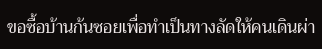ขอซื้อบ้านก้นซอยเพื่อทำเป็นทางลัดให้คนเดินผ่า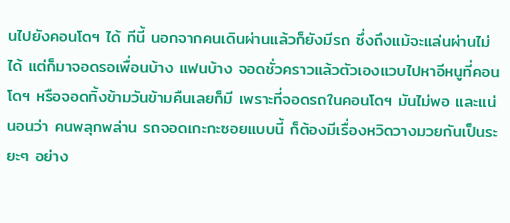นไปยังคอนโดฯ ได้ ทีนี้ นอกจากคนเดินผ่านแล้วก็ยังมีรถ ซึ่งถึงแม้จะแล่นผ่านไม่ได้ แต่ก็มาจอดรอเพื่อนบ้าง แฟนบ้าง จอดชั่วคราวแล้วตัวเองแวบไปหาอีหนูที่คอนโดฯ หรือจอดทิ้งข้ามวันข้ามคืนเลยก็มี เพราะที่จอดรถในคอนโดฯ มันไม่พอ และแน่นอนว่า คนพลุกพล่าน รถจอดเกะกะซอยแบบนี้ ก็ต้องมีเรื่องหวิดวางมวยกันเป็นระยะๆ อย่าง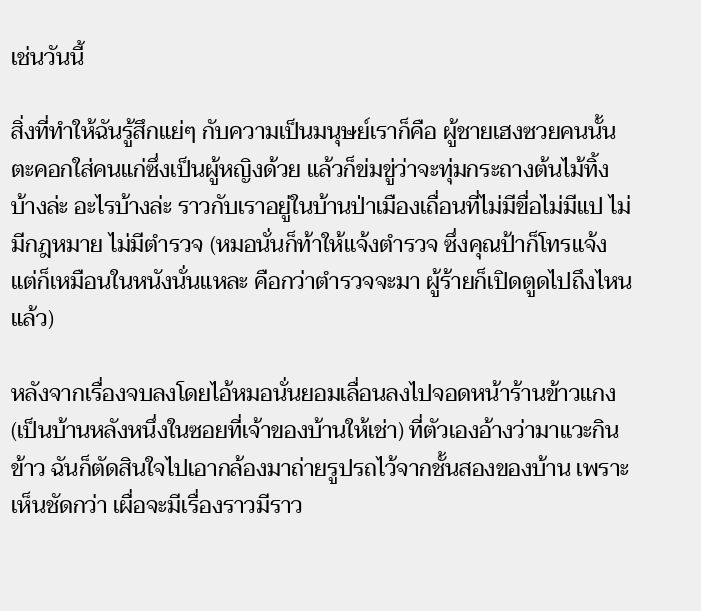เช่นวันนี้

สิ่งที่ทำให้ฉันรู้สึกแย่ๆ กับความเป็นมนุษย์เราก็คือ ผู้ชายเฮงซวยคนนั้นตะคอกใส่คนแก่ซึ่งเป็นผู้หญิงด้วย แล้วก็ข่มขู่ว่าจะทุ่มกระถางต้นไม้ทิ้งบ้างล่ะ อะไรบ้างล่ะ ราวกับเราอยู่ในบ้านป่าเมืองเถื่อนที่ไม่มีขื่อไม่มีแป ไม่มีกฎหมาย ไม่มีตำรวจ (หมอนั่นก็ท้าให้แจ้งตำรวจ ซึ่งคุณป้าก็โทรแจ้ง แต่ก็เหมือนในหนังนั่นแหละ คือกว่าตำรวจจะมา ผู้ร้ายก็เปิดตูดไปถึงไหนแล้ว)

หลังจากเรื่องจบลงโดยไอ้หมอนั่นยอมเลื่อนลงไปจอดหน้าร้านข้าวแกง (เป็นบ้านหลังหนึ่งในซอยที่เจ้าของบ้านให้เช่า) ที่ตัวเองอ้างว่ามาแวะกินข้าว ฉันก็ตัดสินใจไปเอากล้องมาถ่ายรูปรถไว้จากชั้นสองของบ้าน เพราะเห็นชัดกว่า เผื่อจะมีเรื่องราวมีราว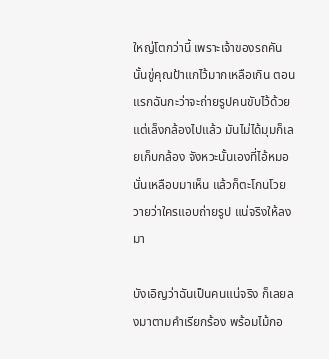ใหญ่โตกว่านี้ เพราะเจ้าของรถคันนั้นขู่คุณป้าแกไว้มากเหลือเกิน ตอนแรกฉันกะว่าจะถ่ายรูปคนขับไว้ด้วย แต่เล็งกล้องไปแล้ว มันไม่ได้มุมก็เลยเก็บกล้อง จังหวะนั้นเองที่ไอ้หมอนั่นเหลือบมาเห็น แล้วก็ตะโกนโวยวายว่าใครแอบถ่ายรูป แน่จริงให้ลงมา

บังเอิญว่าฉันเป็นคนแน่จริง ก็เลยลงมาตามคำเรียกร้อง พร้อมไม้กอ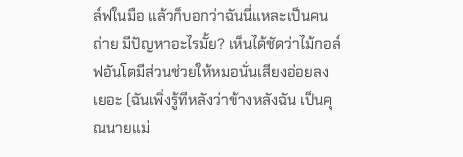ล์ฟในมือ แล้วก็บอกว่าฉันนี่แหละเป็นคนถ่าย มีปัญหาอะไรมั้ย? เห็นได้ชัดว่าไม้กอล์ฟอันโตมีส่วนช่วยให้หมอนั่นเสียงอ่อยลงเยอะ (ฉันเพิ่งรู้ทีหลังว่าข้างหลังฉัน เป็นคุณนายแม่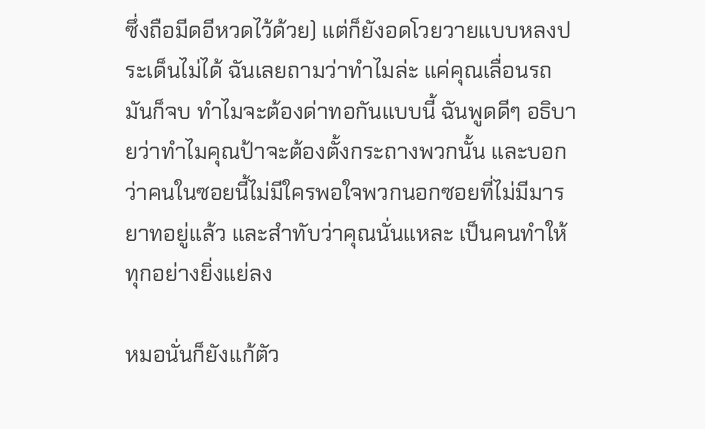ซึ่งถือมีดอีหวดไว้ด้วย) แต่ก็ยังอดโวยวายแบบหลงประเด็นไม่ได้ ฉันเลยถามว่าทำไมล่ะ แค่คุณเลื่อนรถ มันก็จบ ทำไมจะต้องด่าทอกันแบบนี้ ฉันพูดดีๆ อธิบายว่าทำไมคุณป้าจะต้องตั้งกระถางพวกนั้น และบอกว่าคนในซอยนี้ไม่มีใครพอใจพวกนอกซอยที่ไม่มีมารยาทอยู่แล้ว และสำทับว่าคุณนั่นแหละ เป็นคนทำให้ทุกอย่างยิ่งแย่ลง

หมอนั่นก็ยังแก้ตัว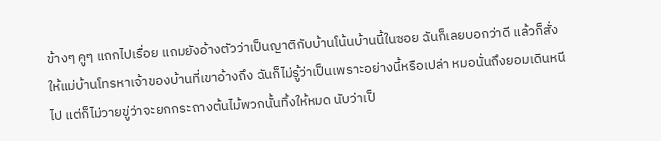ข้างๆ คูๆ แถกไปเรื่อย แถมยังอ้างตัวว่าเป็นญาติกับบ้านโน้นบ้านนี้ในซอย ฉันก็เลยบอกว่าดี แล้วก็สั่งให้แม่บ้านโทรหาเจ้าของบ้านที่เขาอ้างถึง ฉันก็ไม่รู้ว่าเป็นเพราะอย่างนี้หรือเปล่า หมอนั่นถึงยอมเดินหนีไป แต่ก็ไม่วายขู่ว่าจะยกกระถางต้นไม้พวกนั้นทิ้งให้หมด นับว่าเป็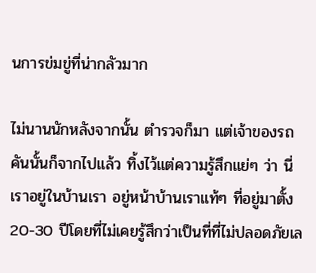นการข่มขู่ที่น่ากลัวมาก

ไม่นานนักหลังจากนั้น ตำรวจก็มา แต่เจ้าของรถคันนั้นก็จากไปแล้ว ทิ้งไว้แต่ความรู้สึกแย่ๆ ว่า นี่เราอยู่ในบ้านเรา อยู่หน้าบ้านเราแท้ๆ ที่อยู่มาตั้ง 20-30 ปีโดยที่ไม่เคยรู้สึกว่าเป็นที่ที่ไม่ปลอดภัยเล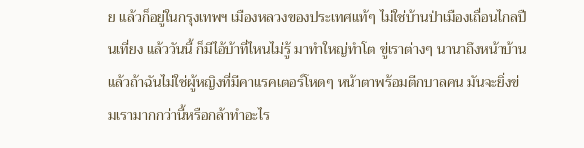ย แล้วก็อยู่ในกรุงเทพฯ เมืองหลวงของประเทศแท้ๆ ไม่ใช่บ้านป่าเมืองเถื่อนไกลปืนเที่ยง แล้ววันนี้ ก็มีไอ้บ้าที่ไหนไม่รู้ มาทำใหญ่ทำโต ขู่เราต่างๆ นานาถึงหน้าบ้าน แล้วถ้าฉันไม่ใช่ผู้หญิงที่มีคาแรคเตอร์โหดๆ หน้าตาพร้อมตีกบาลคน มันจะยิ่งข่มเรามากกว่านี้หรือกล้าทำอะไร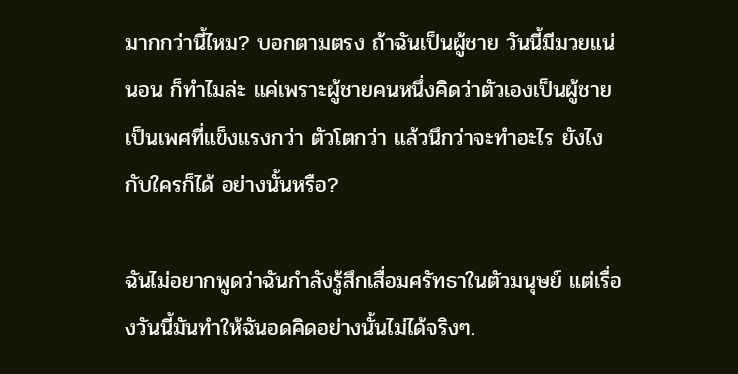มากกว่านี้ไหม? บอกตามตรง ถ้าฉันเป็นผู้ชาย วันนี้มีมวยแน่นอน ก็ทำไมล่ะ แค่เพราะผู้ชายคนหนึ่งคิดว่าตัวเองเป็นผู้ชาย เป็นเพศที่แข็งแรงกว่า ตัวโตกว่า แล้วนึกว่าจะทำอะไร ยังไงกับใครก็ได้ อย่างนั้นหรือ?

ฉันไม่อยากพูดว่าฉันกำลังรู้สึกเสื่อมศรัทธาในตัวมนุษย์ แต่เรื่องวันนี้มันทำให้ฉันอดคิดอย่างนั้นไม่ได้จริงๆ.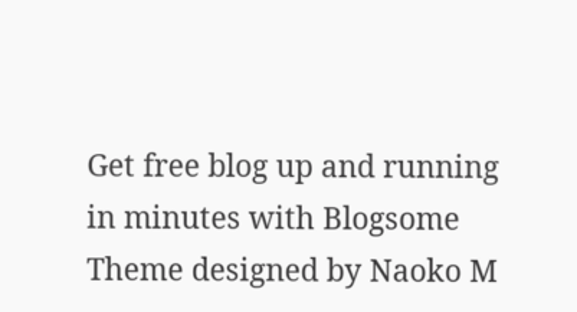Get free blog up and running in minutes with Blogsome
Theme designed by Naoko M